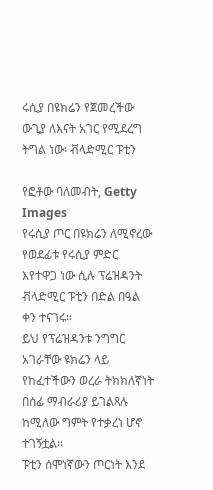ሩሲያ በዩክሬን የጀመረችው ውጊያ ለእናት አገር የሚደረግ ትግል ነው፡ ቭላድሚር ፑቲን

የፎቶው ባለመብት, Getty Images
የሩሲያ ጦር በዩክሬን ለሚኖረው የወደፊቱ የሩሲያ ምድር እየተዋጋ ነው ሲሉ ፕሬዝዳንት ቭላድሚር ፑቲን በድል በዓል ቀን ተናገሩ።
ይህ የፕሬዝዳንቱ ንግግር አገራቸው ዩክሬን ላይ የከፈተችውን ወረራ ትክክለኛነት በሰፊ ማብራሪያ ይገልጻሉ ከሚለው ግምት የተቃረነ ሆኖ ተገኝቷል።
ፑቲን ሰሞነኛውን ጦርነት እንደ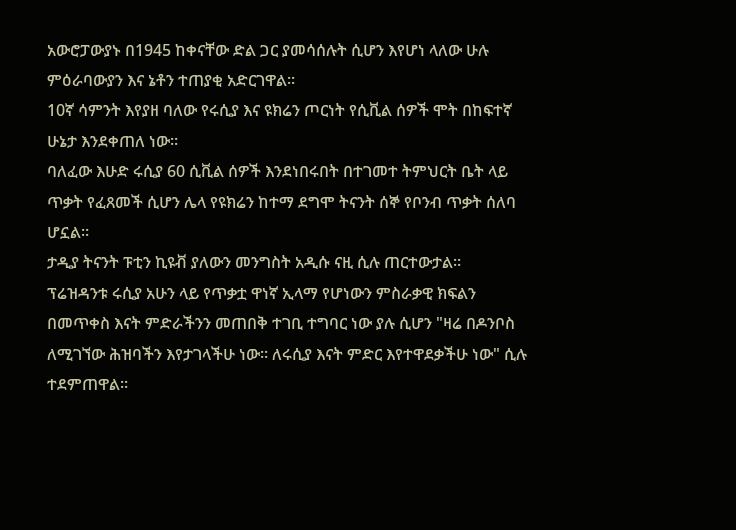አውሮፓውያኑ በ1945 ከቀናቸው ድል ጋር ያመሳሰሉት ሲሆን እየሆነ ላለው ሁሉ ምዕራባውያን እና ኔቶን ተጠያቂ አድርገዋል።
10ኛ ሳምንት እየያዘ ባለው የሩሲያ እና ዩክሬን ጦርነት የሲቪል ሰዎች ሞት በከፍተኛ ሁኔታ እንደቀጠለ ነው።
ባለፈው እሁድ ሩሲያ 60 ሲቪል ሰዎች እንደነበሩበት በተገመተ ትምህርት ቤት ላይ ጥቃት የፈጸመች ሲሆን ሌላ የዩክሬን ከተማ ደግሞ ትናንት ሰኞ የቦንብ ጥቃት ሰለባ ሆኗል።
ታዲያ ትናንት ፑቲን ኪዩቭ ያለውን መንግስት አዲሱ ናዚ ሲሉ ጠርተውታል።
ፕሬዝዳንቱ ሩሲያ አሁን ላይ የጥቃቷ ዋነኛ ኢላማ የሆነውን ምስራቃዊ ክፍልን በመጥቀስ እናት ምድራችንን መጠበቅ ተገቢ ተግባር ነው ያሉ ሲሆን "ዛሬ በዶንቦስ ለሚገኘው ሕዝባችን እየታገላችሁ ነው። ለሩሲያ እናት ምድር እየተዋደቃችሁ ነው" ሲሉ ተደምጠዋል።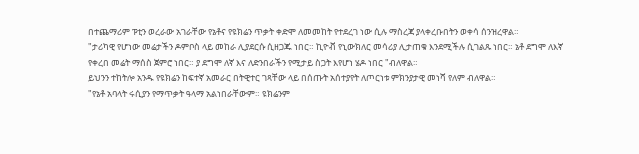በተጨማሪም ፑቲን ወረራው አገራቸው የኔቶና የዩክሬን ጥቃት ቀድሞ ለመመከት የተደረገ ነው ሲሉ ማስረጃ ያላቀረቡበትን ወቀሳ ሰንዝረዋል።
"ታሪካዊ የሆነው መሬታችን ዶምቦስ ላይ መከራ ሊያደርሱ ሲዘጋጁ ነበር። ኪዮቭ የኒውክለር መሳሪያ ሊታጠቁ እንደሚችሉ ሲገልጹ ነበር። ኔቶ ደግሞ ለእኛ የቀረበ መሬት ማሰስ ጀምሮ ነበር። ያ ደግሞ ለኛ እና ለድንበራችን የሚታይ ስጋት እየሆነ ሄዶ ነበር "ብለዋል።
ይህንን ተከትሎ አንዱ የዩክሬን ከፍተኛ አመራር በትዊተር ገጻቸው ላይ በሰጡት አሰተያየት ለጦርነቱ ምክንያታዊ መነሻ የለም ብለዋል።
"የኔቶ አባላት ሩሲያን የማጥቃት ዓላማ አልነበራቸውም። ዩክሬንም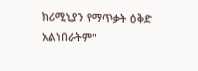ክሪሚኒያን የማጥቃት ዕቅድ አልነበራትም"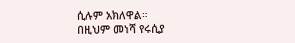ሲሉም አክለዋል።
በዚህም መነሻ የሩሲያ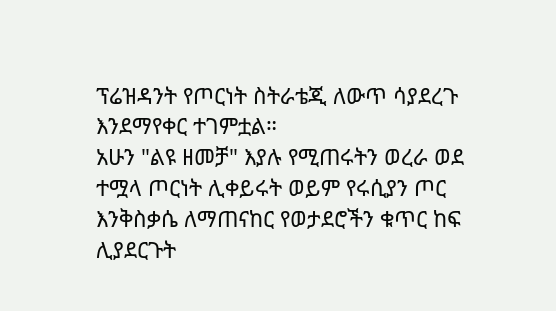ፕሬዝዳንት የጦርነት ስትራቴጂ ለውጥ ሳያደረጉ እንደማየቀር ተገምቷል።
አሁን "ልዩ ዘመቻ" እያሉ የሚጠሩትን ወረራ ወደ ተሟላ ጦርነት ሊቀይሩት ወይም የሩሲያን ጦር እንቅስቃሴ ለማጠናከር የወታደሮችን ቁጥር ከፍ ሊያደርጉት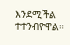እንደሚችል ተተንብዮዋል።